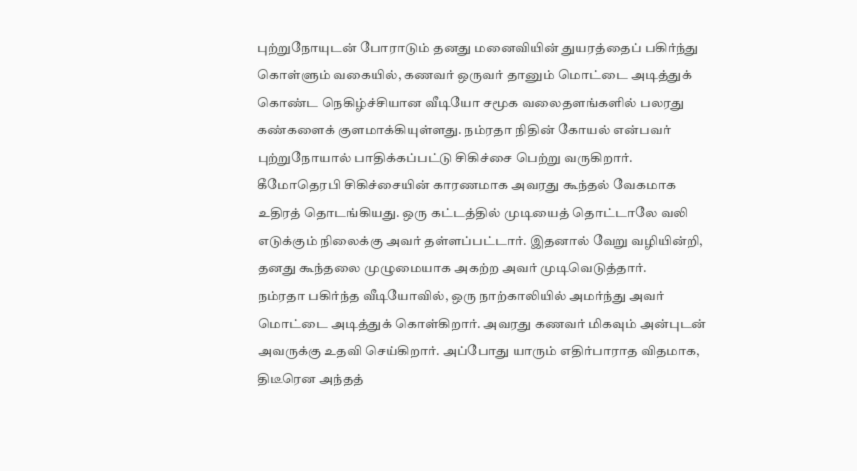புற்றுநோயுடன் போராடும் தனது மனைவியின் துயரத்தைப் பகிர்ந்து கொள்ளும் வகையில், கணவர் ஒருவர் தானும் மொட்டை அடித்துக் கொண்ட நெகிழ்ச்சியான வீடியோ சமூக வலைதளங்களில் பலரது கண்களைக் குளமாக்கியுள்ளது. நம்ரதா நிதின் கோயல் என்பவர் புற்றுநோயால் பாதிக்கப்பட்டு சிகிச்சை பெற்று வருகிறார். கீமோதெரபி சிகிச்சையின் காரணமாக அவரது கூந்தல் வேகமாக உதிரத் தொடங்கியது. ஒரு கட்டத்தில் முடியைத் தொட்டாலே வலி எடுக்கும் நிலைக்கு அவர் தள்ளப்பட்டார். இதனால் வேறு வழியின்றி, தனது கூந்தலை முழுமையாக அகற்ற அவர் முடிவெடுத்தார்.
நம்ரதா பகிர்ந்த வீடியோவில், ஒரு நாற்காலியில் அமர்ந்து அவர் மொட்டை அடித்துக் கொள்கிறார். அவரது கணவர் மிகவும் அன்புடன் அவருக்கு உதவி செய்கிறார். அப்போது யாரும் எதிர்பாராத விதமாக, திடீரென அந்தத்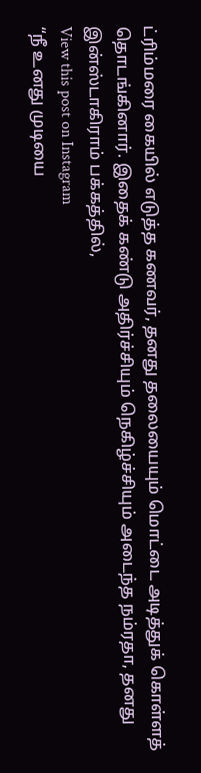ட்ரிம்மரை கையில் எடுத்த கணவர், தனது தலையையும் மொட்டை அடித்துக் கொள்ளத் தொடங்கினார். இதைக் கண்டு அதிர்ச்சியும் நெகிழ்ச்சியும் அடைந்த நம்ரதா, தனது இன்ஸ்டாகிராம் பக்கத்தில்,
View this post on Instagram
“நீ உனது முடியை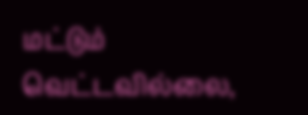மட்டும் வெட்டவில்லை,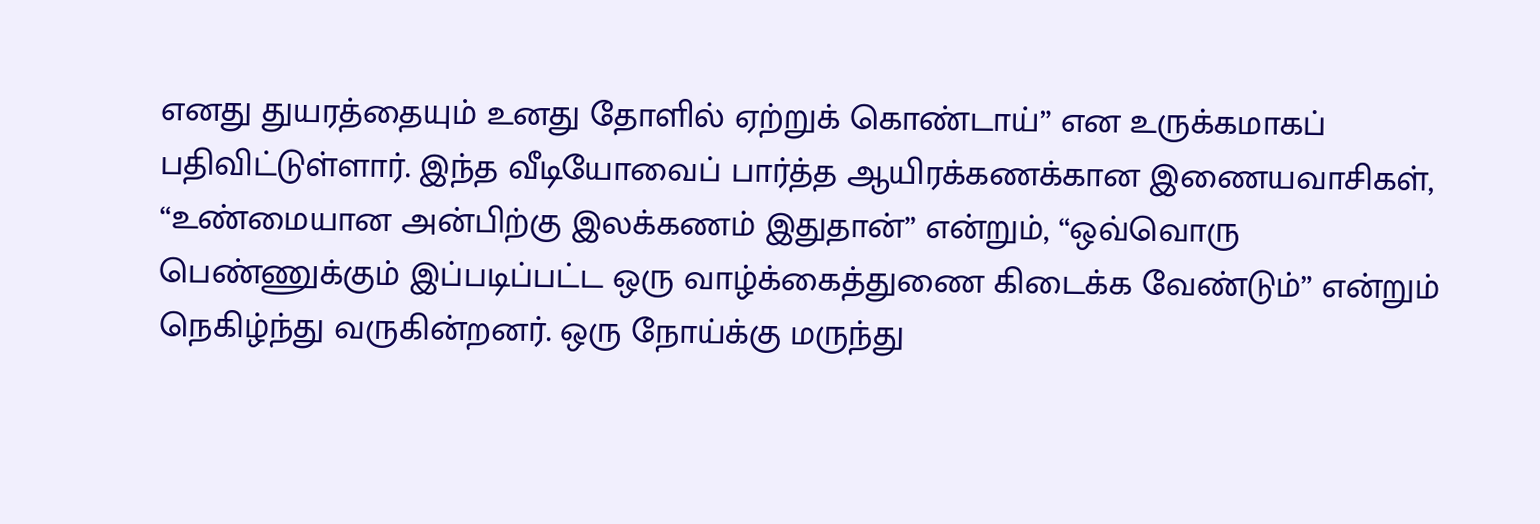எனது துயரத்தையும் உனது தோளில் ஏற்றுக் கொண்டாய்” என உருக்கமாகப் பதிவிட்டுள்ளார். இந்த வீடியோவைப் பார்த்த ஆயிரக்கணக்கான இணையவாசிகள், “உண்மையான அன்பிற்கு இலக்கணம் இதுதான்” என்றும், “ஒவ்வொரு பெண்ணுக்கும் இப்படிப்பட்ட ஒரு வாழ்க்கைத்துணை கிடைக்க வேண்டும்” என்றும் நெகிழ்ந்து வருகின்றனர். ஒரு நோய்க்கு மருந்து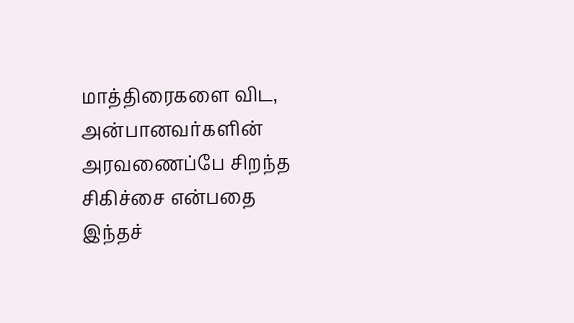மாத்திரைகளை விட, அன்பானவர்களின் அரவணைப்பே சிறந்த சிகிச்சை என்பதை இந்தச்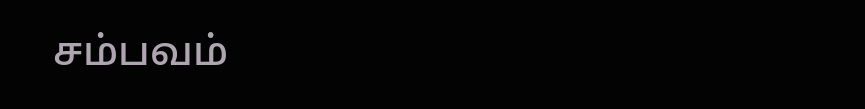சம்பவம்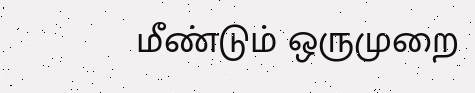மீண்டும் ஒருமுறை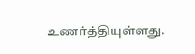உணர்த்தியுள்ளது.